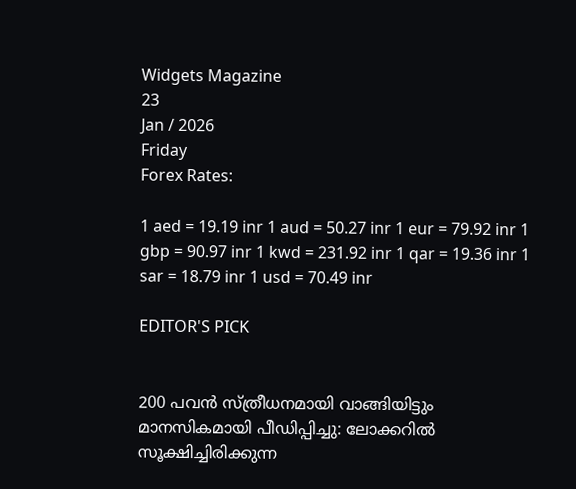Widgets Magazine
23
Jan / 2026
Friday
Forex Rates:

1 aed = 19.19 inr 1 aud = 50.27 inr 1 eur = 79.92 inr 1 gbp = 90.97 inr 1 kwd = 231.92 inr 1 qar = 19.36 inr 1 sar = 18.79 inr 1 usd = 70.49 inr

EDITOR'S PICK


200 പവൻ സ്‌ത്രീധനമായി വാങ്ങിയിട്ടും മാനസികമായി പീഡിപ്പിച്ചു: ലോക്കറിൽ സൂക്ഷിച്ചിരിക്കുന്ന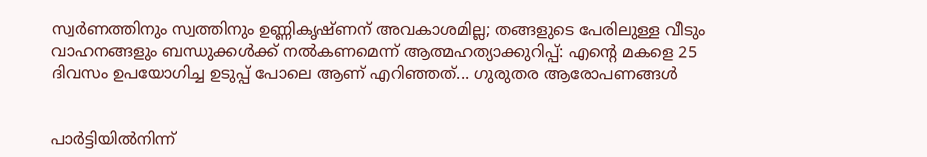സ്വർണത്തിനും സ്വത്തിനും ഉണ്ണികൃഷ്‌ണന് അവകാശമില്ല; തങ്ങളുടെ പേരിലുള്ള വീടും വാഹനങ്ങളും ബന്ധുക്കൾക്ക് നൽകണമെന്ന് ആത്മഹത്യാക്കുറിപ്പ്: എന്റെ മകളെ 25 ദിവസം ഉപയോഗിച്ച ഉടുപ്പ് പോലെ ആണ് എറിഞ്ഞത്... ഗുരുതര ആരോപണങ്ങൾ


പാർട്ടിയിൽനിന്ന്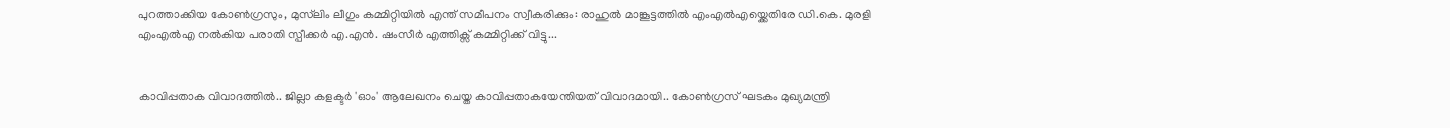പുറത്താക്കിയ കോൺഗ്രസും, മുസ്‌ലിം ലീഗും കമ്മിറ്റിയിൽ എന്ത് സമീപനം സ്വീകരിക്കും: രാഹുൽ മാങ്കൂട്ടത്തിൽ എംഎൽഎയ്ക്കെതിരേ ഡി.കെ. മുരളി എംഎൽഎ നൽകിയ പരാതി സ്പീക്കർ എ.എൻ. ഷംസീർ എത്തിക്സ് കമ്മിറ്റിക്ക് വിട്ടു...


കാവിപ്പതാക വിവാദത്തിൽ.. ജില്ലാ കളക്ടർ 'ഓം' ആലേഖനം ചെയ്ത കാവിപ്പതാകയേന്തിയത് വിവാദമായി.. കോൺഗ്രസ് ഘടകം മുഖ്യമന്ത്രി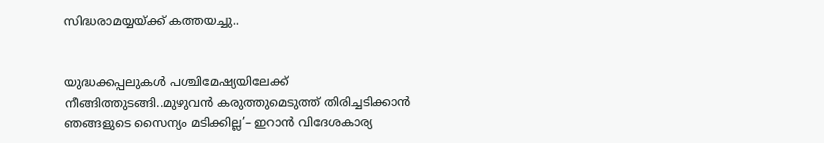സിദ്ധരാമയ്യയ്ക്ക് കത്തയച്ചു..


യുദ്ധക്കപ്പലുകൾ പശ്ചിമേഷ്യയിലേക്ക് നീങ്ങിത്തുടങ്ങി..മുഴുവൻ കരുത്തുമെടുത്ത് തിരിച്ചടിക്കാൻ ഞങ്ങളുടെ സൈന്യം മടിക്കില്ല’– ഇറാൻ വിദേശകാര്യ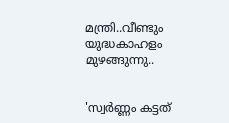മന്ത്രി..വീണ്ടും യുദ്ധകാഹളം മുഴങ്ങുന്നു..


'സ്വർണ്ണം കട്ടത്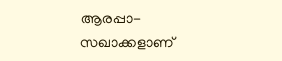ആരപ്പാ-സഖാക്കളാണ്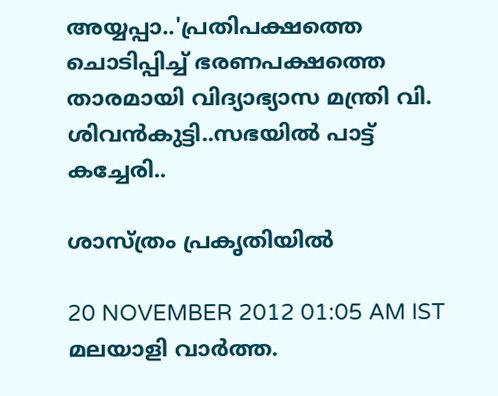അയ്യപ്പാ..'പ്രതിപക്ഷത്തെ ചൊടിപ്പിച്ച് ഭരണപക്ഷത്തെ താരമായി വിദ്യാഭ്യാസ മന്ത്രി വി. ശിവന്‍കുട്ടി..സഭയിൽ പാട്ട് കച്ചേരി..

ശാസ്‌ത്രം പ്രകൃതിയില്‍

20 NOVEMBER 2012 01:05 AM IST
മലയാളി വാര്‍ത്ത.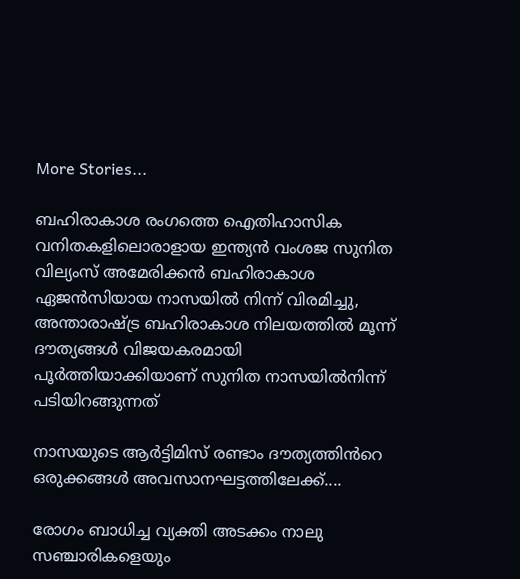More Stories...

ബഹിരാകാശ രംഗത്തെ ഐതിഹാസിക വനിതകളിലൊരാളായ ഇന്ത്യന്‍ വംശജ സുനിത വില്യംസ് അമേരിക്കന്‍ ബഹിരാകാശ ഏജന്‍സിയായ നാസയില്‍ നിന്ന് വിരമിച്ചു, അന്താരാഷ്ട്ര ബഹിരാകാശ നിലയത്തിൽ മൂന്ന് ദൗത്യങ്ങൾ വിജയകരമായി പൂർത്തിയാക്കിയാണ് സുനിത നാസയിൽനിന്ന് പടിയിറങ്ങുന്നത്

നാസയുടെ ആർട്ടിമിസ് രണ്ടാം ദൗത്യത്തിൻറെ ഒരുക്കങ്ങൾ അവസാനഘട്ടത്തിലേക്ക്....

രോഗം ബാധിച്ച വ്യക്തി അടക്കം നാലു സഞ്ചാരികളെയും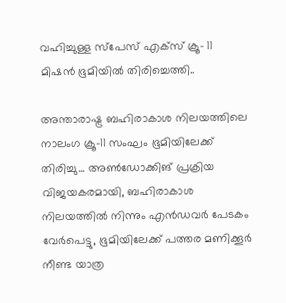വഹിച്ചുള്ള സ്പേസ് എക്സ് ക്രൂ- 11 മിഷൻ ഭൂമിയിൽ തിരിച്ചെത്തി..

അന്താരാഷ്ട്ര ബഹിരാകാശ നിലയത്തിലെ നാലംഗ ക്രൂ-11 സംഘം ഭൂമിയിലേക്ക് തിരിച്ചു... അണ്‍ഡോക്കിങ് പ്രക്രിയ വിജയകരമായി, ബഹിരാകാശ നിലയത്തില്‍ നിന്നും എന്‍ഡവര്‍ പേടകം വേര്‍പെട്ടു, ഭൂമിയിലേക്ക് പത്തര മണിക്കൂര്‍ നീണ്ട യാത്ര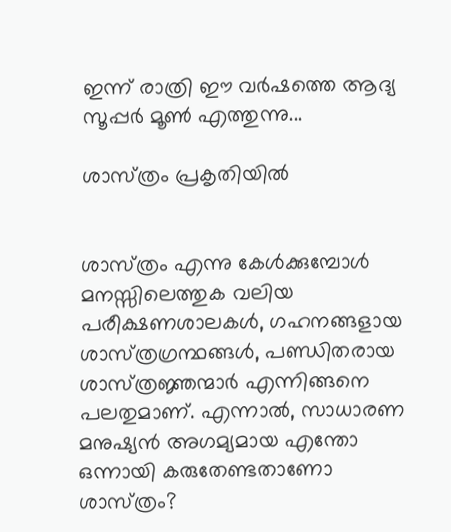ഇന്ന് രാത്രി ഈ വർഷത്തെ ആദ്യ സൂപ്പർ മൂൺ എത്തുന്നു...

ശാസ്‌ത്രം പ്രകൃതിയില്‍


ശാസ്‌ത്രം എന്നു കേള്‍ക്കുമ്പോള്‍ മനസ്സിലെത്തുക വലിയ പരീക്ഷണശാലകള്‍, ഗഹനങ്ങളായ ശാസ്‌ത്രഗ്രന്ഥങ്ങള്‍, പണ്ഡിതരായ ശാസ്‌ത്രജ്ഞന്മാര്‍ എന്നിങ്ങനെ പലതുമാണ്‌. എന്നാല്‍, സാധാരണ മനുഷ്യന്‍ അഗമ്യമായ എന്തോ ഒന്നായി കരുതേണ്ടതാണോ ശാസ്‌ത്രം?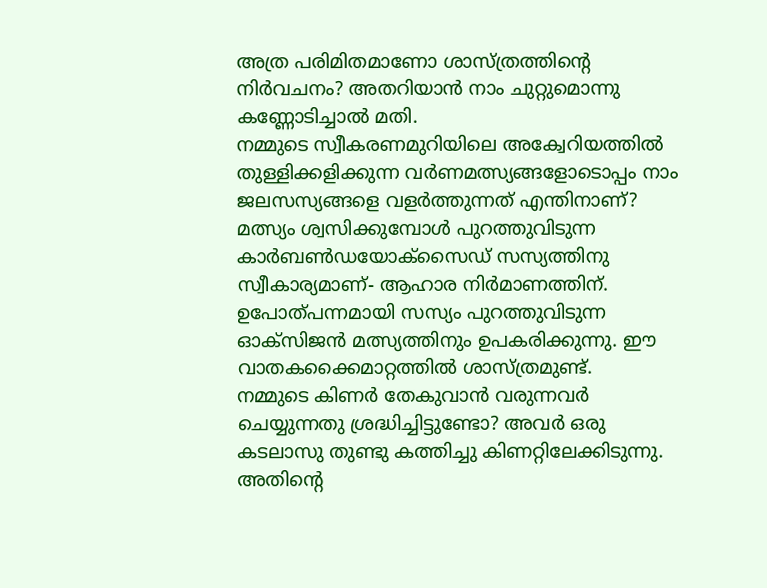അത്ര പരിമിതമാണോ ശാസ്‌ത്രത്തിന്റെ നിര്‍വചനം? അതറിയാന്‍ നാം ചുറ്റുമൊന്നു കണ്ണോടിച്ചാല്‍ മതി.
നമ്മുടെ സ്വീകരണമുറിയിലെ അക്വേറിയത്തില്‍ തുള്ളിക്കളിക്കുന്ന വര്‍ണമത്സ്യങ്ങളോടൊപ്പം നാം ജലസസ്യങ്ങളെ വളര്‍ത്തുന്നത്‌ എന്തിനാണ്‌? മത്സ്യം ശ്വസിക്കുമ്പോള്‍ പുറത്തുവിടുന്ന കാര്‍ബണ്‍ഡയോക്‌സൈഡ്‌ സസ്യത്തിനു സ്വീകാര്യമാണ്‌- ആഹാര നിര്‍മാണത്തിന്‌. ഉപോത്‌പന്നമായി സസ്യം പുറത്തുവിടുന്ന ഓക്‌സിജന്‍ മത്സ്യത്തിനും ഉപകരിക്കുന്നു. ഈ വാതകക്കൈമാറ്റത്തില്‍ ശാസ്‌ത്രമുണ്ട്‌.
നമ്മുടെ കിണര്‍ തേകുവാന്‍ വരുന്നവര്‍ ചെയ്യുന്നതു ശ്രദ്ധിച്ചിട്ടുണ്ടോ? അവര്‍ ഒരു കടലാസു തുണ്ടു കത്തിച്ചു കിണറ്റിലേക്കിടുന്നു. അതിന്റെ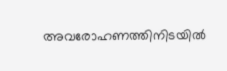അവരോഹണത്തിനിടയില്‍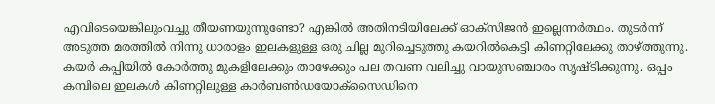എവിടെയെങ്കിലുംവച്ചു തീയണയുന്നുണ്ടോ? എങ്കില്‍ അതിനടിയിലേക്ക്‌ ഓക്‌സിജന്‍ ഇല്ലെന്നര്‍ത്ഥം. തുടര്‍ന്ന്‌ അടുത്ത മരത്തില്‍ നിന്നു ധാരാളം ഇലകളുള്ള ഒരു ചില്ല മുറിച്ചെടുത്തു കയറില്‍കെട്ടി കിണറ്റിലേക്കു താഴ്‌ത്തുന്നു.
കയര്‍ കപ്പിയില്‍ കോര്‍ത്തു മുകളിലേക്കും താഴേക്കും പല തവണ വലിച്ചു വായുസഞ്ചാരം സൃഷ്‌ടിക്കുന്നു. ഒപ്പം കമ്പിലെ ഇലകള്‍ കിണറ്റിലുള്ള കാര്‍ബണ്‍ഡയോക്‌സൈഡിനെ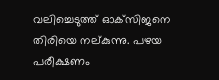വലിച്ചെടുത്ത്‌ ഓക്‌സിജനെ തിരിയെ നല്‌കുന്നു. പഴയ പരീക്ഷണം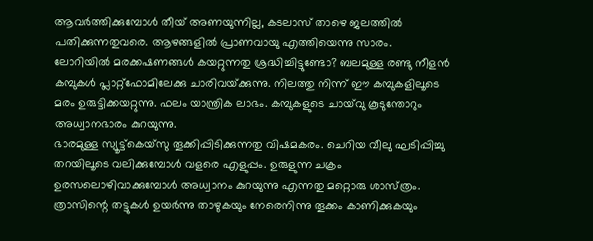ആവര്‍ത്തിക്കുമ്പോള്‍ തീയ്‌ അണയുന്നില്ല, കടലാസ്‌ താഴെ ജലത്തില്‍ പതിക്കുന്നതുവരെ. ആഴങ്ങളില്‍ പ്രാണവായു എത്തിയെന്നു സാരം.
ലോറിയില്‍ മരക്കഷണങ്ങള്‍ കയറ്റുന്നതു ശ്രദ്ധിച്ചിട്ടുണ്ടോ? ബലമുള്ള രണ്ടു നീളന്‍ കമ്പുകള്‍ പ്ലാറ്റ്‌ഫോമിലേക്കു ചാരിവയ്‌ക്കുന്നു. നിലത്തു നിന്ന്‌ ഈ കമ്പുകളിലൂടെ മരം ഉരുട്ടിക്കയറ്റുന്നു. ഫലം യാന്ത്രിക ലാഭം. കമ്പുകളുടെ ചായ്‌വു കൂടുന്തോറും അധ്വാനഭാരം കുറയുന്നു.
ഭാരമുള്ള സ്യൂട്ട്‌കെയ്‌സു തൂക്കിപ്പിടിക്കുന്നതു വിഷമകരം. ചെറിയ വീലു ഘടിപ്പിച്ചു തറയിലൂടെ വലിക്കുമ്പോള്‍ വളരെ എളുപ്പം. ഉരുളുന്ന ചക്രം ഉരസലൊഴിവാക്കുമ്പോള്‍ അധ്വാനം കുറയുന്നു എന്നതു മറ്റൊരു ശാസ്‌ത്രം.
ത്രാസിന്റെ തട്ടുകള്‍ ഉയര്‍ന്നു താഴുകയും നേരെനിന്നു തൂക്കം കാണിക്കുകയും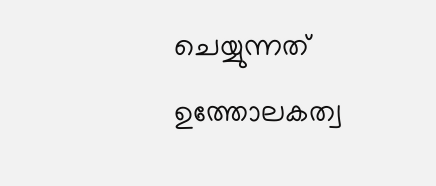ചെയ്യുന്നത്‌ ഉത്തോലകത്വ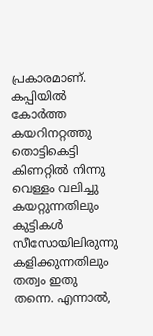പ്രകാരമാണ്‌. കപ്പിയില്‍ കോര്‍ത്ത കയറിനറ്റത്തു തൊട്ടികെട്ടി കിണറ്റില്‍ നിന്നു വെള്ളം വലിച്ചു കയറ്റുന്നതിലും കുട്ടികള്‍ സീസോയിലിരുന്നു കളിക്കുന്നതിലും തത്വം ഇതു തന്നെ. എന്നാല്‍,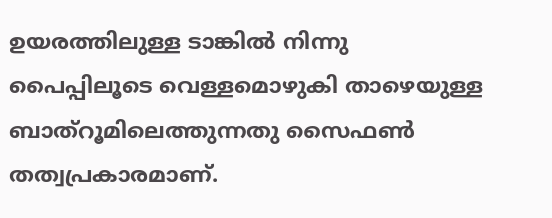ഉയരത്തിലുള്ള ടാങ്കില്‍ നിന്നു പൈപ്പിലൂടെ വെള്ളമൊഴുകി താഴെയുള്ള ബാത്‌റൂമിലെത്തുന്നതു സൈഫണ്‍ തത്വപ്രകാരമാണ്‌.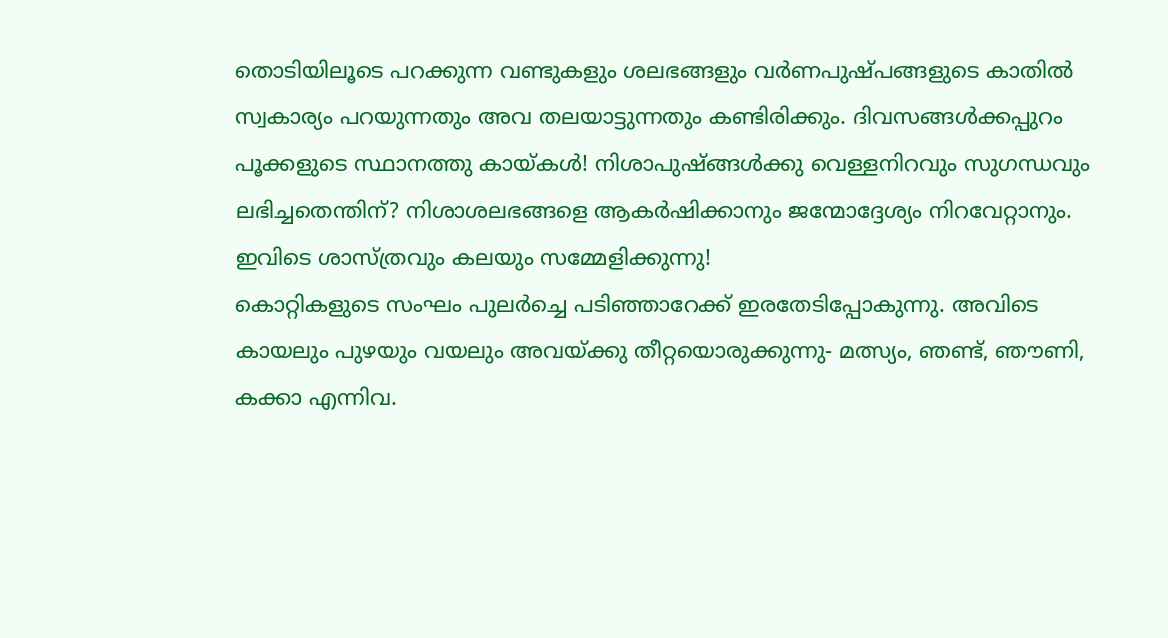തൊടിയിലൂടെ പറക്കുന്ന വണ്ടുകളും ശലഭങ്ങളും വര്‍ണപുഷ്‌പങ്ങളുടെ കാതില്‍ സ്വകാര്യം പറയുന്നതും അവ തലയാട്ടുന്നതും കണ്ടിരിക്കും. ദിവസങ്ങള്‍ക്കപ്പുറം പൂക്കളുടെ സ്ഥാനത്തു കായ്‌കള്‍! നിശാപുഷ്‌ങ്ങള്‍ക്കു വെള്ളനിറവും സുഗന്ധവും ലഭിച്ചതെന്തിന്‌? നിശാശലഭങ്ങളെ ആകര്‍ഷിക്കാനും ജന്മോദ്ദേശ്യം നിറവേറ്റാനും. ഇവിടെ ശാസ്‌ത്രവും കലയും സമ്മേളിക്കുന്നു!
കൊറ്റികളുടെ സംഘം പുലര്‍ച്ചെ പടിഞ്ഞാറേക്ക്‌ ഇരതേടിപ്പോകുന്നു. അവിടെ കായലും പുഴയും വയലും അവയ്‌ക്കു തീറ്റയൊരുക്കുന്നു- മത്സ്യം, ഞണ്ട്‌, ഞൗണി, കക്കാ എന്നിവ.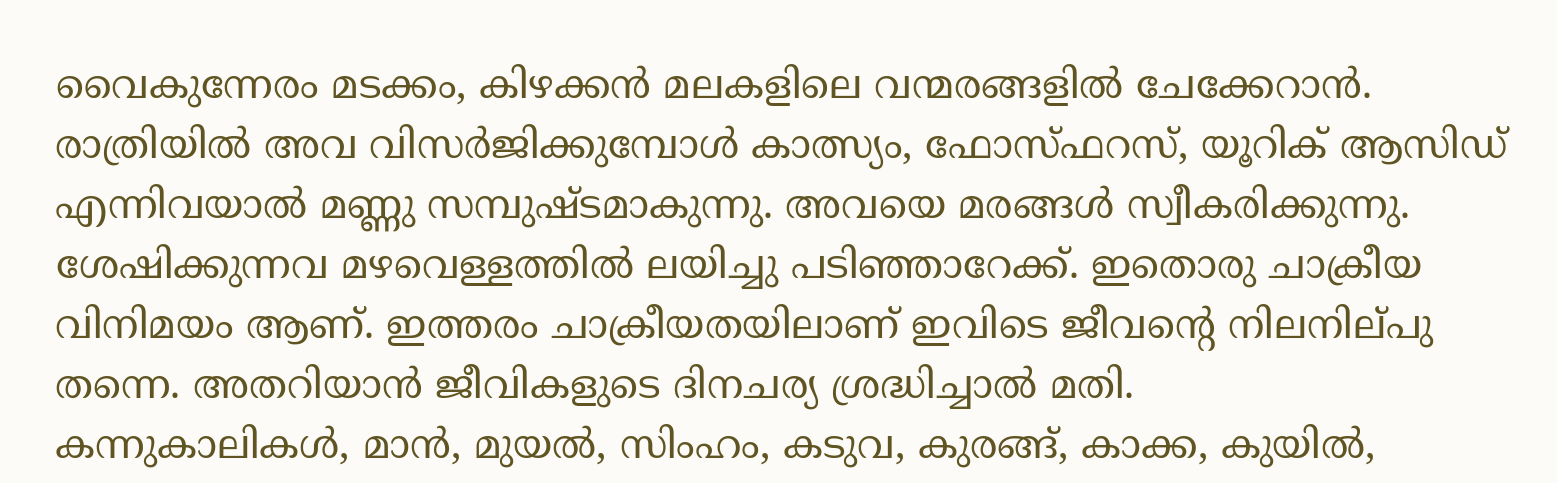വൈകുന്നേരം മടക്കം, കിഴക്കന്‍ മലകളിലെ വന്മരങ്ങളില്‍ ചേക്കേറാന്‍. രാത്രിയില്‍ അവ വിസര്‍ജിക്കുമ്പോള്‍ കാത്സ്യം, ഫോസ്‌ഫറസ്‌, യൂറിക്‌ ആസിഡ്‌ എന്നിവയാല്‍ മണ്ണു സമ്പുഷ്‌ടമാകുന്നു. അവയെ മരങ്ങള്‍ സ്വീകരിക്കുന്നു. ശേഷിക്കുന്നവ മഴവെള്ളത്തില്‍ ലയിച്ചു പടിഞ്ഞാറേക്ക്‌. ഇതൊരു ചാക്രീയ വിനിമയം ആണ്‌. ഇത്തരം ചാക്രീയതയിലാണ്‌ ഇവിടെ ജീവന്റെ നിലനില്‌പു തന്നെ. അതറിയാന്‍ ജീവികളുടെ ദിനചര്യ ശ്രദ്ധിച്ചാല്‍ മതി.
കന്നുകാലികള്‍, മാന്‍, മുയല്‍, സിംഹം, കടുവ, കുരങ്ങ്‌, കാക്ക, കുയില്‍,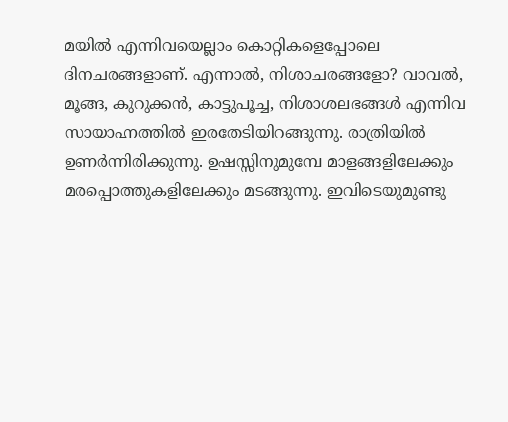മയില്‍ എന്നിവയെല്ലാം കൊറ്റികളെപ്പോലെ ദിനചരങ്ങളാണ്‌. എന്നാല്‍, നിശാചരങ്ങളോ? വാവല്‍, മൂങ്ങ, കുറുക്കന്‍, കാട്ടുപൂച്ച, നിശാശലഭങ്ങള്‍ എന്നിവ സായാഹ്നത്തില്‍ ഇരതേടിയിറങ്ങുന്നു. രാത്രിയില്‍ ഉണര്‍ന്നിരിക്കുന്നു. ഉഷസ്സിനുമുമ്പേ മാളങ്ങളിലേക്കും മരപ്പൊത്തുകളിലേക്കും മടങ്ങുന്നു. ഇവിടെയുമുണ്ടു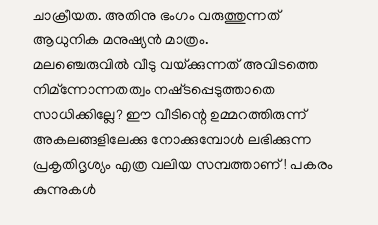ചാക്രീയത. അതിനു ഭംഗം വരുത്തുന്നത്‌ ആധുനിക മനുഷ്യന്‍ മാത്രം.
മലഞ്ചെരുവില്‍ വീടു വയ്‌ക്കുന്നത്‌ അവിടത്തെ നിമ്‌ന്നോന്നതത്വം നഷ്‌ടപ്പെടുത്താതെ സാധിക്കില്ലേ? ഈ വീടിന്റെ ഉമ്മറത്തിരുന്ന്‌ അകലങ്ങളിലേക്കു നോക്കുമ്പോള്‍ ലഭിക്കുന്ന പ്രകൃതിദൃശ്യം എത്ര വലിയ സമ്പത്താണ്‌! പകരം കുന്നുകള്‍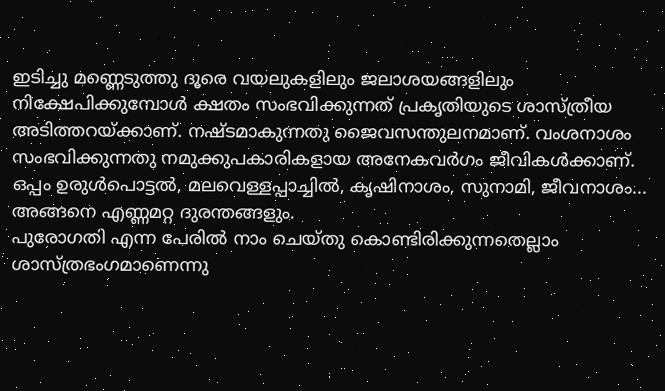ഇടിച്ചു മണ്ണെടുത്തു ദൂരെ വയലുകളിലും ജലാശയങ്ങളിലും നിക്ഷേപിക്കുമ്പോള്‍ ക്ഷതം സംഭവിക്കുന്നത്‌ പ്രകൃതിയുടെ ശാസ്‌ത്രീയ അടിത്തറയ്‌ക്കാണ്‌. നഷ്‌ടമാകുന്നതു ജൈവസന്തുലനമാണ്‌. വംശനാശം സംഭവിക്കുന്നതു നമുക്കുപകാരികളായ അനേകവര്‍ഗം ജീവികള്‍ക്കാണ്‌. ഒപ്പം ഉരുള്‍പൊട്ടല്‍, മലവെള്ളപ്പാച്ചില്‍, കൃഷിനാശം, സുനാമി, ജീവനാശം... അങ്ങനെ എണ്ണമറ്റ ദുരന്തങ്ങളും.
പുരോഗതി എന്ന പേരില്‍ നാം ചെയ്‌തു കൊണ്ടിരിക്കുന്നതെല്ലാം ശാസ്‌ത്രഭംഗമാണെന്നു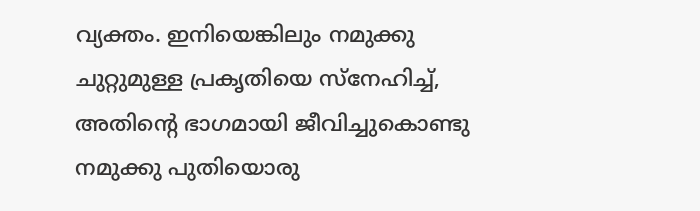വ്യക്തം. ഇനിയെങ്കിലും നമുക്കു ചുറ്റുമുള്ള പ്രകൃതിയെ സ്‌നേഹിച്ച്‌, അതിന്റെ ഭാഗമായി ജീവിച്ചുകൊണ്ടു നമുക്കു പുതിയൊരു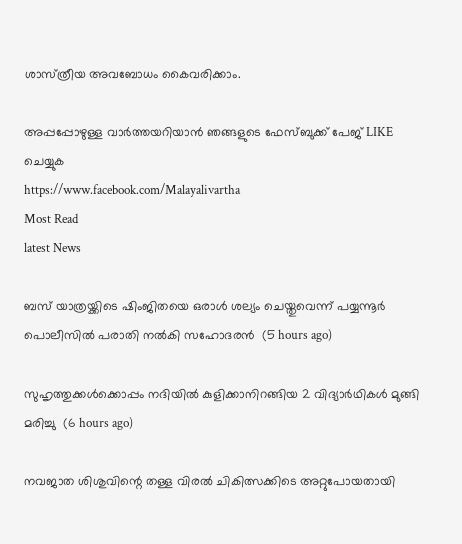ശാസ്‌ത്രീയ അവബോധം കൈവരിക്കാം.

അപ്പപ്പോഴുള്ള വാര്‍ത്തയറിയാന്‍ ഞങ്ങളുടെ ഫേസ്‌ബുക്ക്‌ പേജ് LIKE ചെയ്യുക
https://www.facebook.com/Malayalivartha
Most Read
latest News

ബസ് യാത്രയ്ക്കിടെ ഷിംജിതയെ ഒരാള്‍ ശല്യം ചെയ്തുവെന്ന് പയ്യന്നൂര്‍ പൊലീസില്‍ പരാതി നല്‍കി സഹോദരന്‍  (5 hours ago)

സുഹൃത്തുക്കള്‍ക്കൊപ്പം നദിയില്‍ കുളിക്കാനിറങ്ങിയ 2 വിദ്യാര്‍ഥികള്‍ മുങ്ങി മരിച്ചു  (6 hours ago)

നവജാത ശിശുവിന്റെ തള്ള വിരല്‍ ചികിത്സക്കിടെ അറ്റുപോയതായി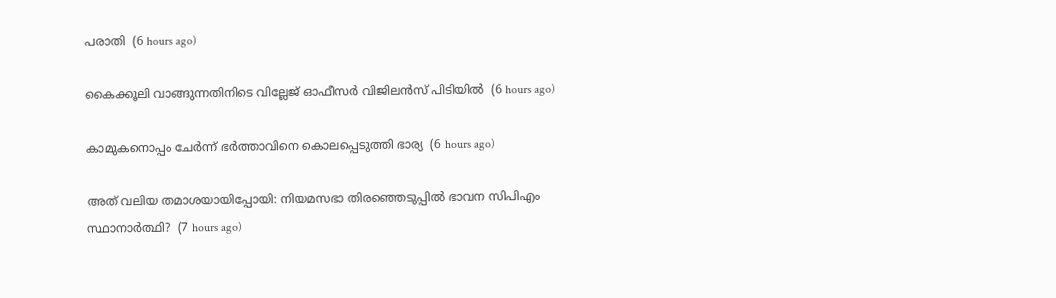പരാതി  (6 hours ago)

കൈക്കൂലി വാങ്ങുന്നതിനിടെ വില്ലേജ് ഓഫീസര്‍ വിജിലന്‍സ് പിടിയില്‍  (6 hours ago)

കാമുകനൊപ്പം ചേര്‍ന്ന് ഭര്‍ത്താവിനെ കൊലപ്പെടുത്തി ഭാര്യ  (6 hours ago)

അത് വലിയ തമാശയായിപ്പോയി: നിയമസഭാ തിരഞ്ഞെടുപ്പില്‍ ഭാവന സിപിഎം സ്ഥാനാര്‍ത്ഥി?  (7 hours ago)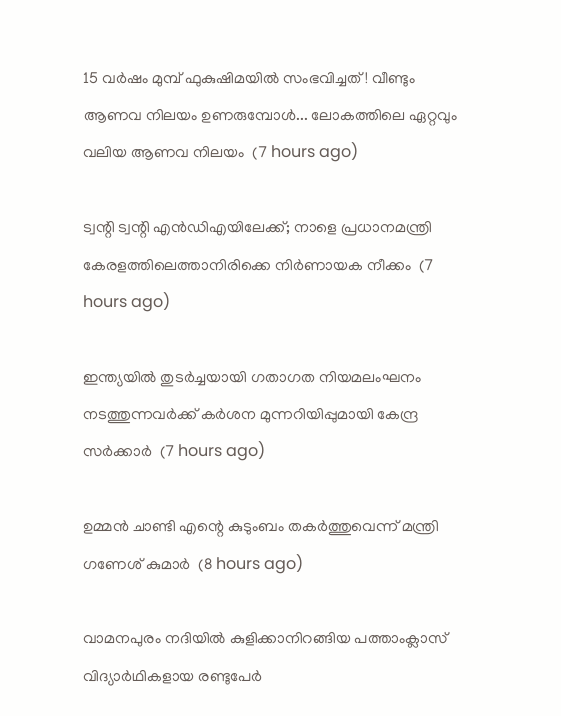15 വർഷം മുമ്പ് ഫുകുഷിമയിൽ സംഭവിച്ചത്! വീണ്ടും ആണവ നിലയം ഉണരുമ്പോൾ... ലോകത്തിലെ ഏറ്റവും വലിയ ആണവ നിലയം  (7 hours ago)

ട്വന്റി ട്വന്റി എൻഡിഎയിലേക്ക്; നാളെ പ്രധാനമന്ത്രി കേരളത്തിലെത്താനിരിക്കെ നിർണായക നീക്കം  (7 hours ago)

ഇന്ത്യയില്‍ തുടര്‍ച്ചയായി ഗതാഗത നിയമലംഘനം നടത്തുന്നവര്‍ക്ക് കര്‍ശന മുന്നറിയിപ്പുമായി കേന്ദ്ര സര്‍ക്കാര്‍  (7 hours ago)

ഉമ്മന്‍ ചാണ്ടി എന്റെ കുടുംബം തകര്‍ത്തുവെന്ന് മന്ത്രി ഗണേശ് കുമാര്‍  (8 hours ago)

വാമനപുരം നദിയിൽ കുളിക്കാനിറങ്ങിയ പത്താംക്ലാസ് വിദ്യാർഥികളായ രണ്ടുപേർ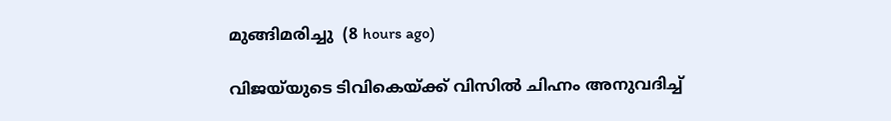മുങ്ങിമരിച്ചു  (8 hours ago)

വിജയ്‌യുടെ ടിവികെയ്ക്ക് വിസില്‍ ചിഹ്നം അനുവദിച്ച്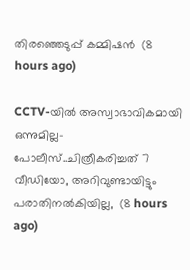തിരഞ്ഞെടുപ്പ് കമ്മിഷന്‍  (8 hours ago)

CCTV-യിൽ അസ്വാഭാവികമായി ഒന്നുമില്ല- പോലീസ്..ചിത്രീകരിച്ചത് 7 വീഡിയോ, അറിവുണ്ടായിട്ടും പരാതിനൽകിയില്ല,  (8 hours ago)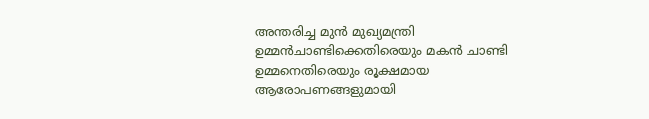അന്തരിച്ച മുൻ മുഖ്യമന്ത്രി ഉമ്മൻചാണ്ടിക്കെതിരെയും മകൻ ചാണ്ടി ഉമ്മനെതിരെയും രൂക്ഷമായ ആരോപണങ്ങളുമായി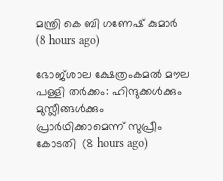മന്ത്രി കെ ബി ഗണേഷ് കുമാർ  (8 hours ago)

ഭോജ്ശാല ക്ഷേത്രംകമല്‍ മൗല പള്ളി തര്‍ക്കം: ഹിന്ദുക്കള്‍ക്കും മുസ്ലീങ്ങള്‍ക്കും പ്രാര്‍ഥിക്കാമെന്ന് സുപ്രീം കോടതി  (8 hours ago)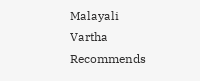Malayali Vartha Recommends